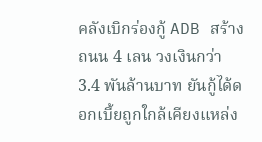คลังเบิกร่องกู้ ADB สร้างถนน 4 เลน วงเงินกว่า 3.4 พันล้านบาท ยันกู้ได้ดอกเบี้ยถูกใกล้เคียงแหล่ง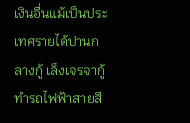เงินอื่นแม้เป็นประเทศรายได้ปานกลางกู้ เล็งเจรจากู้ทำรถไฟฟ้าสายสี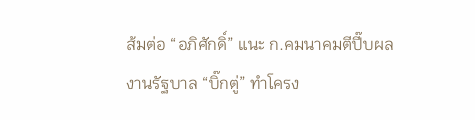ส้มต่อ “อภิศักดิ์” แนะ ก.คมนาคมตีปี๊บผลงานรัฐบาล “บิ๊กตู่” ทำโครง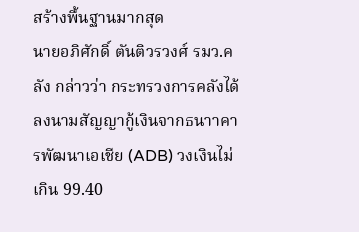สร้างพื้นฐานมากสุด
นายอภิศักดิ์ ตันติวรวงศ์ รมว.คลัง กล่าวว่า กระทรวงการคลังได้ลงนามสัญญากู้เงินจากธนาาคารพัฒนาเอเชีย (ADB) วงเงินไม่เกิน 99.40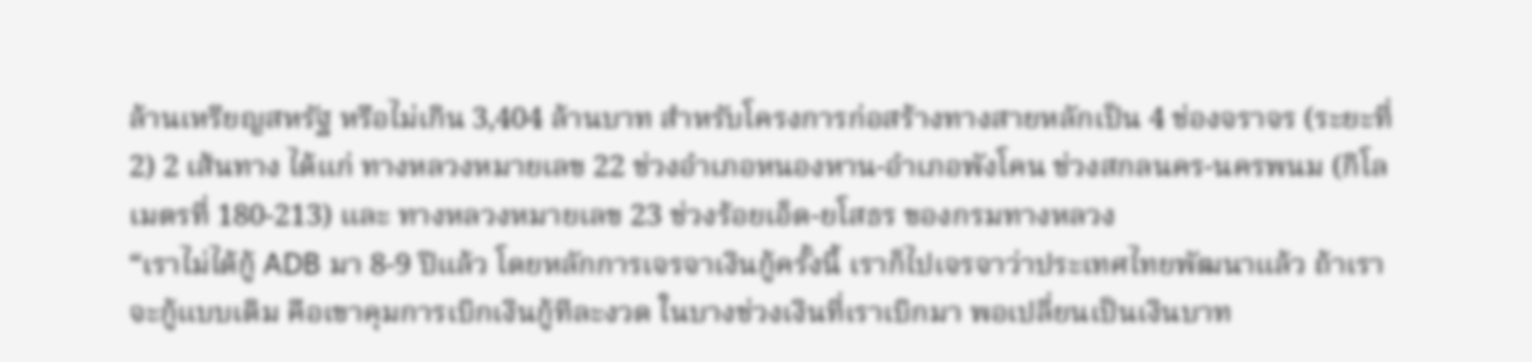ล้านเหรียญสหรัฐ หรือไม่เกิน 3,404 ล้านบาท สำหรับโครงการก่อสร้างทางสายหลักเป็น 4 ช่องจราจร (ระยะที่ 2) 2 เส้นทาง ได้แก่ ทางหลวงหมายเลข 22 ช่วงอำเภอหนองหาน-อำเภอพังโคน ช่วงสกลนคร-นครพนม (กิโลเมตรที่ 180-213) และ ทางหลวงหมายเลข 23 ช่วงร้อยเอ็ด-ยโสธร ของกรมทางหลวง
“เราไม่ได้กู้ ADB มา 8-9 ปีแล้ว โดยหลักการเจรจาเงินกู้ครั้งนี้ เราก็ไปเจรจาว่าประเทศไทยพัฒนาแล้ว ถ้าเราจะกู้แบบเดิม คือเขาคุมการเบิกเงินกู้ทีละงวด ในบางช่วงเงินที่เราเบิกมา พอเปลี่ยนเป็นเงินบาท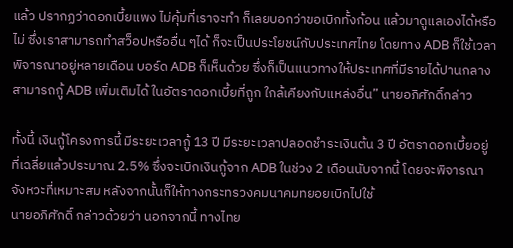แล้ว ปรากฏว่าดอกเบี้ยแพง ไม่คุ้มที่เราจะทำ ก็เลยบอกว่าขอเบิกทั้งก้อน แล้วมาดูแลเองได้หรือไม่ ซึ่งเราสามารถทำสว็อปหรืออื่น ๆได้ ก็จะเป็นประโยชน์กับประเทศไทย โดยทาง ADB ก็ใช้เวลาพิจารณาอยู่หลายเดือน บอร์ด ADB ก็เห็นด้วย ซึ่งก็เป็นแนวทางให้ประเทศที่มีรายได้ปานกลางสามารถกู้ ADB เพิ่มเติมได้ ในอัตราดอกเบี้ยที่ถูก ใกล้เคียงกับแหล่งอื่น” นายอภิศักดิ์กล่าว

ทั้งนี้ เงินกู้โครงการนี้ มีระยะเวลากู้ 13 ปี มีระยะเวลาปลอดชำระเงินต้น 3 ปี อัตราดอกเบี้ยอยู่ที่เฉลี่ยแล้วประมาณ 2.5% ซึ่งจะเบิกเงินกู้จาก ADB ในช่วง 2 เดือนนับจากนี้ โดยจะพิจารณาจังหวะที่เหมาะสม หลังจากนั้นก็ให้ทางกระทรวงคมนาคมทยอยเบิกไปใช้
นายอภิศักดิ์ กล่าวด้วยว่า นอกจากนี้ ทางไทย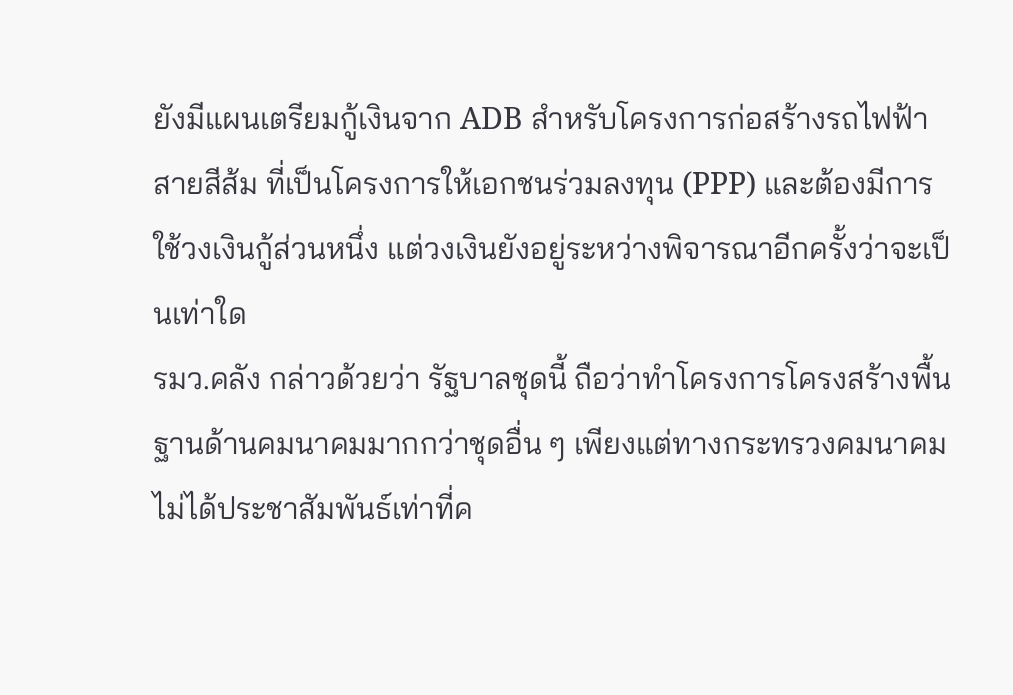ยังมีแผนเตรียมกู้เงินจาก ADB สำหรับโครงการก่อสร้างรถไฟฟ้าสายสีส้ม ที่เป็นโครงการให้เอกชนร่วมลงทุน (PPP) และต้องมีการใช้วงเงินกู้ส่วนหนึ่ง แต่วงเงินยังอยู่ระหว่างพิจารณาอีกครั้งว่าจะเป็นเท่าใด
รมว.คลัง กล่าวด้วยว่า รัฐบาลชุดนี้ ถือว่าทำโครงการโครงสร้างพื้นฐานด้านคมนาคมมากกว่าชุดอื่น ๆ เพียงแต่ทางกระทรวงคมนาคมไม่ได้ประชาสัมพันธ์เท่าที่ค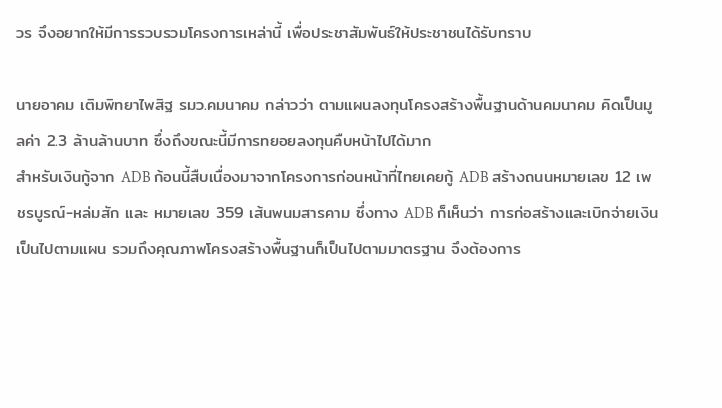วร จึงอยากให้มีการรวบรวมโครงการเหล่านี้ เพื่อประชาสัมพันธ์ให้ประชาชนได้รับทราบ

นายอาคม เติมพิทยาไพสิฐ รมว.คมนาคม กล่าวว่า ตามแผนลงทุนโครงสร้างพื้นฐานด้านคมนาคม คิดเป็นมูลค่า 2.3 ล้านล้านบาท ซึ่งถึงขณะนี้มีการทยอยลงทุนคืบหน้าไปได้มาก
สำหรับเงินกู้จาก ADB ก้อนนี้สืบเนื่องมาจากโครงการก่อนหน้าที่ไทยเคยกู้ ADB สร้างถนนหมายเลข 12 เพชรบูรณ์-หล่มสัก และ หมายเลข 359 เส้นพนมสารคาม ซึ่งทาง ADB ก็เห็นว่า การก่อสร้างและเบิกจ่ายเงินเป็นไปตามแผน รวมถึงคุณภาพโครงสร้างพื้นฐานก็เป็นไปตามมาตรฐาน จึงต้องการ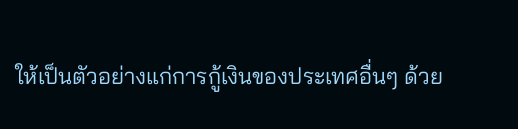ให้เป็นตัวอย่างแก่การกู้เงินของประเทศอื่นๆ ด้วย